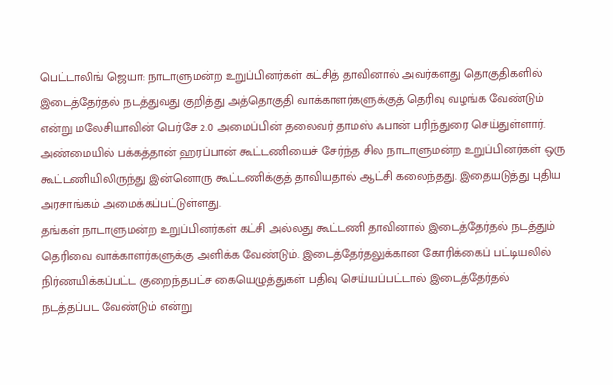பெட்டாலிங் ஜெயா: நாடாளுமன்ற உறுப்பினர்கள் கட்சித் தாவினால் அவர்களது தொகுதிகளில் இடைத்தேர்தல் நடத்துவது குறித்து அத்தொகுதி வாக்காளர்களுக்குத் தெரிவு வழங்க வேண்டும் என்று மலேசியாவின் பெர்சே 2.0 அமைப்பின் தலைவர் தாமஸ் ஃபான் பரிந்துரை செய்துள்ளார்.
அண்மையில் பக்கத்தான் ஹரப்பான் கூட்டணியைச் சேர்ந்த சில நாடாளுமன்ற உறுப்பினர்கள் ஒரு கூட்டணியிலிருந்து இன்னொரு கூட்டணிக்குத் தாவியதால் ஆட்சி கலைந்தது. இதையடுத்து புதிய அரசாங்கம் அமைக்கப்பட்டுள்ளது.
தங்கள் நாடாளுமன்ற உறுப்பினர்கள் கட்சி அல்லது கூட்டணி தாவினால் இடைத்தேர்தல் நடத்தும் தெரிவை வாக்காளர்களுக்கு அளிக்க வேண்டும். இடைத்தேர்தலுக்கான கோரிக்கைப் பட்டியலில் நிர்ணயிக்கப்பட்ட குறைந்தபட்ச கையெழுத்துகள் பதிவு செய்யப்பட்டால் இடைத்தேர்தல் நடத்தப்பட வேண்டும் என்று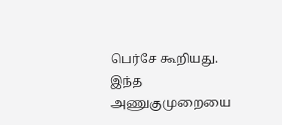பெர்சே கூறியது.
இந்த அணுகுமுறையை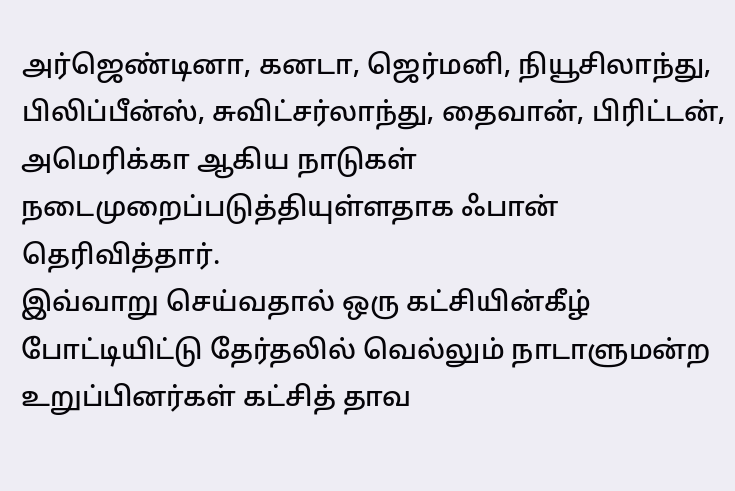அர்ஜெண்டினா, கனடா, ஜெர்மனி, நியூசிலாந்து, பிலிப்பீன்ஸ், சுவிட்சர்லாந்து, தைவான், பிரிட்டன், அமெரிக்கா ஆகிய நாடுகள் நடைமுறைப்படுத்தியுள்ளதாக ஃபான் தெரிவித்தார்.
இவ்வாறு செய்வதால் ஒரு கட்சியின்கீழ் போட்டியிட்டு தேர்தலில் வெல்லும் நாடாளுமன்ற உறுப்பினர்கள் கட்சித் தாவ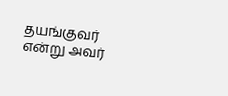தயங்குவர் என்று அவர்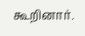கூறினார்.